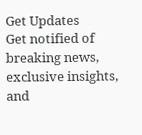Get Updates
Get notified of breaking news, exclusive insights, and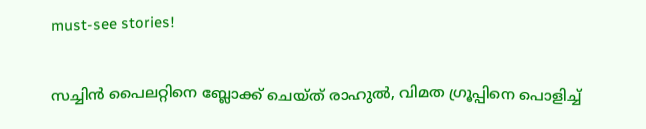must-see stories!

സച്ചിന്‍ പൈലറ്റിനെ ബ്ലോക്ക് ചെയ്ത് രാഹുല്‍, വിമത ഗ്രൂപ്പിനെ പൊളിച്ച്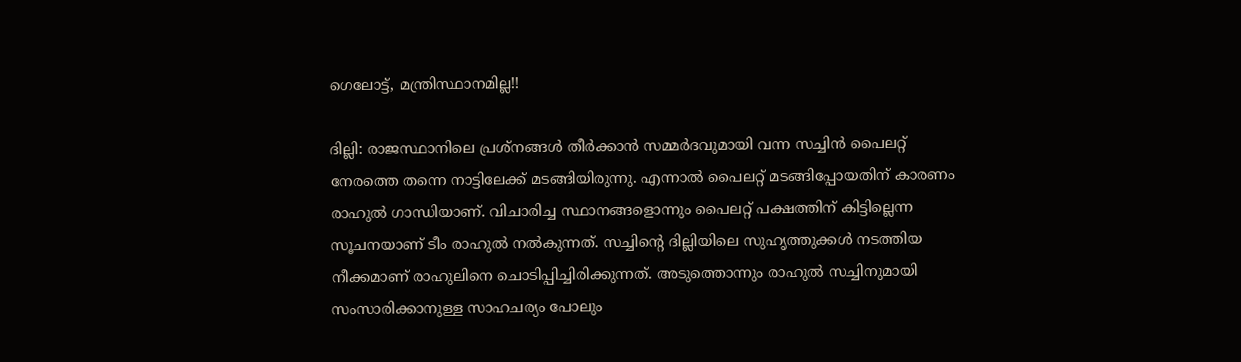ഗെലോട്ട്, മന്ത്രിസ്ഥാനമില്ല!!

ദില്ലി: രാജസ്ഥാനിലെ പ്രശ്‌നങ്ങള്‍ തീര്‍ക്കാന്‍ സമ്മര്‍ദവുമായി വന്ന സച്ചിന്‍ പൈലറ്റ് നേരത്തെ തന്നെ നാട്ടിലേക്ക് മടങ്ങിയിരുന്നു. എന്നാല്‍ പൈലറ്റ് മടങ്ങിപ്പോയതിന് കാരണം രാഹുല്‍ ഗാന്ധിയാണ്. വിചാരിച്ച സ്ഥാനങ്ങളൊന്നും പൈലറ്റ് പക്ഷത്തിന് കിട്ടില്ലെന്ന സൂചനയാണ് ടീം രാഹുല്‍ നല്‍കുന്നത്. സച്ചിന്റെ ദില്ലിയിലെ സുഹൃത്തുക്കള്‍ നടത്തിയ നീക്കമാണ് രാഹുലിനെ ചൊടിപ്പിച്ചിരിക്കുന്നത്. അടുത്തൊന്നും രാഹുല്‍ സച്ചിനുമായി സംസാരിക്കാനുള്ള സാഹചര്യം പോലും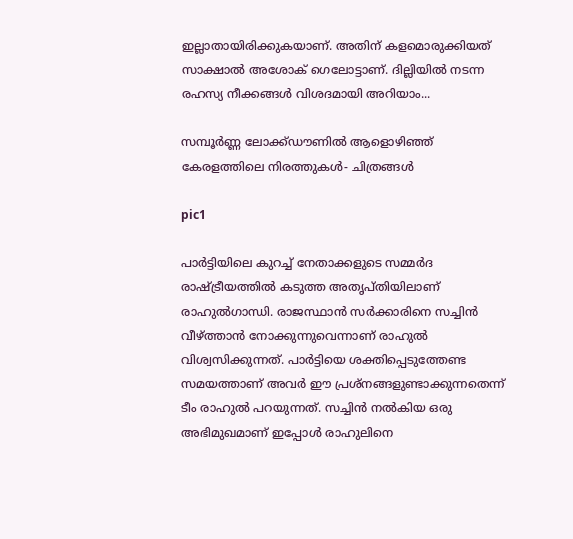ഇല്ലാതായിരിക്കുകയാണ്. അതിന് കളമൊരുക്കിയത് സാക്ഷാല്‍ അശോക് ഗെലോട്ടാണ്. ദില്ലിയില്‍ നടന്ന രഹസ്യ നീക്കങ്ങള്‍ വിശദമായി അറിയാം...

സമ്പൂര്‍ണ്ണ ലോക്ക്ഡൗണില്‍ ആളൊഴിഞ്ഞ് കേരളത്തിലെ നിരത്തുകള്‍- ചിത്രങ്ങള്‍

pic1

പാര്‍ട്ടിയിലെ കുറച്ച് നേതാക്കളുടെ സമ്മര്‍ദ രാഷ്ട്രീയത്തില്‍ കടുത്ത അതൃപ്തിയിലാണ് രാഹുല്‍ഗാന്ധി. രാജസ്ഥാന്‍ സര്‍ക്കാരിനെ സച്ചിന്‍ വീഴ്ത്താന്‍ നോക്കുന്നുവെന്നാണ് രാഹുല്‍ വിശ്വസിക്കുന്നത്. പാര്‍ട്ടിയെ ശക്തിപ്പെടുത്തേണ്ട സമയത്താണ് അവര്‍ ഈ പ്രശ്‌നങ്ങളുണ്ടാക്കുന്നതെന്ന് ടീം രാഹുല്‍ പറയുന്നത്. സച്ചിന്‍ നല്‍കിയ ഒരു അഭിമുഖമാണ് ഇപ്പോള്‍ രാഹുലിനെ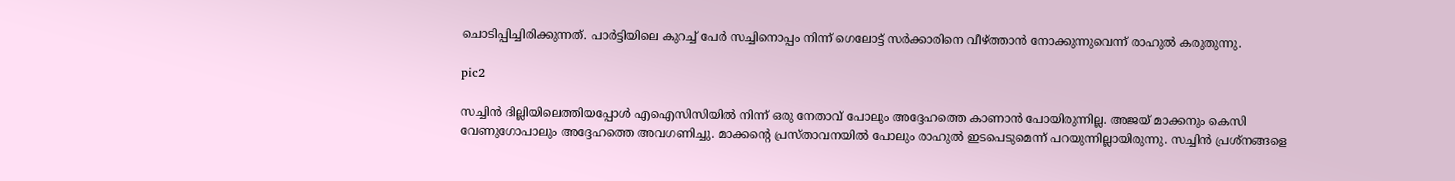ചൊടിപ്പിച്ചിരിക്കുന്നത്. പാര്‍ട്ടിയിലെ കുറച്ച് പേര്‍ സച്ചിനൊപ്പം നിന്ന് ഗെലോട്ട് സര്‍ക്കാരിനെ വീഴ്ത്താന്‍ നോക്കുന്നുവെന്ന് രാഹുല്‍ കരുതുന്നു.

pic2

സച്ചിന്‍ ദില്ലിയിലെത്തിയപ്പോള്‍ എഐസിസിയില്‍ നിന്ന് ഒരു നേതാവ് പോലും അദ്ദേഹത്തെ കാണാന്‍ പോയിരുന്നില്ല. അജയ് മാക്കനും കെസി വേണുഗോപാലും അദ്ദേഹത്തെ അവഗണിച്ചു. മാക്കന്റെ പ്രസ്താവനയില്‍ പോലും രാഹുല്‍ ഇടപെടുമെന്ന് പറയുന്നില്ലായിരുന്നു. സച്ചിന്‍ പ്രശ്‌നങ്ങളെ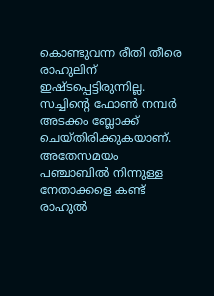കൊണ്ടുവന്ന രീതി തീരെ രാഹുലിന് ഇഷ്ടപ്പെട്ടിരുന്നില്ല. സച്ചിന്റെ ഫോണ്‍ നമ്പര്‍ അടക്കം ബ്ലോക്ക് ചെയ്തിരിക്കുകയാണ്. അതേസമയം പഞ്ചാബില്‍ നിന്നുള്ള നേതാക്കളെ കണ്ട് രാഹുല്‍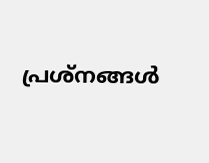പ്രശ്‌നങ്ങള്‍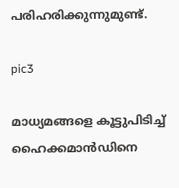പരിഹരിക്കുന്നുമുണ്ട്.

pic3

മാധ്യമങ്ങളെ കൂട്ടുപിടിച്ച് ഹൈക്കമാന്‍ഡിനെ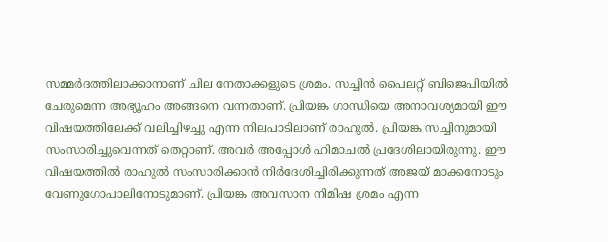സമ്മര്‍ദത്തിലാക്കാനാണ് ചില നേതാക്കളുടെ ശ്രമം. സച്ചിന്‍ പൈലറ്റ് ബിജെപിയില്‍ ചേരുമെന്ന അഭ്യൂഹം അങ്ങനെ വന്നതാണ്. പ്രിയങ്ക ഗാന്ധിയെ അനാവശ്യമായി ഈ വിഷയത്തിലേക്ക് വലിച്ചിഴച്ചു എന്ന നിലപാടിലാണ് രാഹുല്‍. പ്രിയങ്ക സച്ചിനുമായി സംസാരിച്ചുവെന്നത് തെറ്റാണ്. അവര്‍ അപ്പോള്‍ ഹിമാചല്‍ പ്രദേശിലായിരുന്നു. ഈ വിഷയത്തില്‍ രാഹുല്‍ സംസാരിക്കാന്‍ നിര്‍ദേശിച്ചിരിക്കുന്നത് അജയ് മാക്കനോടും വേണുഗോപാലിനോടുമാണ്. പ്രിയങ്ക അവസാന നിമിഷ ശ്രമം എന്ന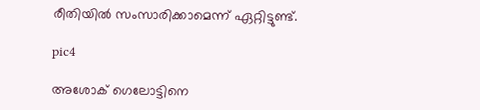രീതിയില്‍ സംസാരിക്കാമെന്ന് ഏറ്റിട്ടുണ്ട്.

pic4

അശോക് ഗെലോട്ടിനെ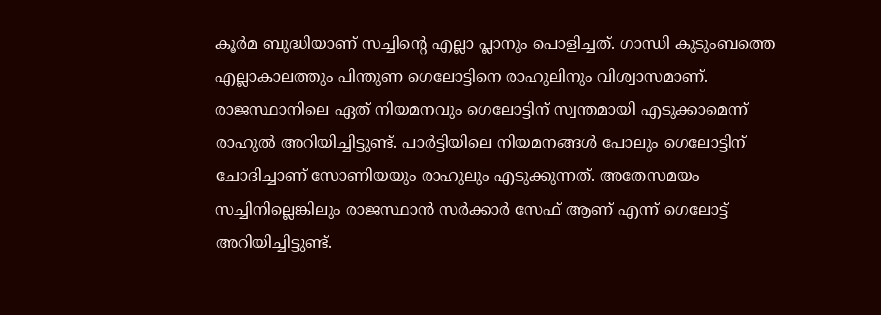കൂര്‍മ ബുദ്ധിയാണ് സച്ചിന്റെ എല്ലാ പ്ലാനും പൊളിച്ചത്. ഗാന്ധി കുടുംബത്തെ എല്ലാകാലത്തും പിന്തുണ ഗെലോട്ടിനെ രാഹുലിനും വിശ്വാസമാണ്. രാജസ്ഥാനിലെ ഏത് നിയമനവും ഗെലോട്ടിന് സ്വന്തമായി എടുക്കാമെന്ന് രാഹുല്‍ അറിയിച്ചിട്ടുണ്ട്. പാര്‍ട്ടിയിലെ നിയമനങ്ങള്‍ പോലും ഗെലോട്ടിന് ചോദിച്ചാണ് സോണിയയും രാഹുലും എടുക്കുന്നത്. അതേസമയം സച്ചിനില്ലെങ്കിലും രാജസ്ഥാന്‍ സര്‍ക്കാര്‍ സേഫ് ആണ് എന്ന് ഗെലോട്ട് അറിയിച്ചിട്ടുണ്ട്.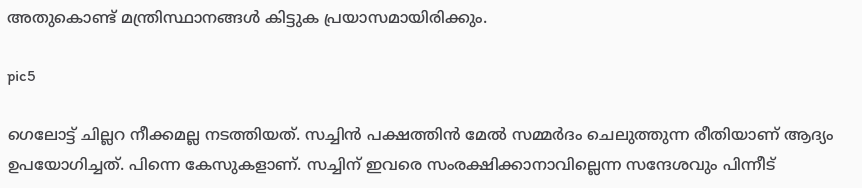അതുകൊണ്ട് മന്ത്രിസ്ഥാനങ്ങള്‍ കിട്ടുക പ്രയാസമായിരിക്കും.

pic5

ഗെലോട്ട് ചില്ലറ നീക്കമല്ല നടത്തിയത്. സച്ചിന്‍ പക്ഷത്തിന്‍ മേല്‍ സമ്മര്‍ദം ചെലുത്തുന്ന രീതിയാണ് ആദ്യം ഉപയോഗിച്ചത്. പിന്നെ കേസുകളാണ്. സച്ചിന് ഇവരെ സംരക്ഷിക്കാനാവില്ലെന്ന സന്ദേശവും പിന്നീട്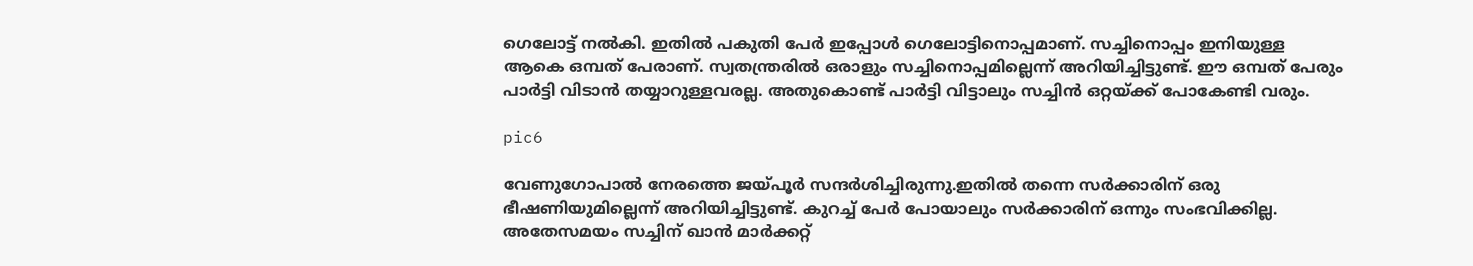ഗെലോട്ട് നല്‍കി. ഇതില്‍ പകുതി പേര്‍ ഇപ്പോള്‍ ഗെലോട്ടിനൊപ്പമാണ്. സച്ചിനൊപ്പം ഇനിയുള്ള ആകെ ഒമ്പത് പേരാണ്. സ്വതന്ത്രരില്‍ ഒരാളും സച്ചിനൊപ്പമില്ലെന്ന് അറിയിച്ചിട്ടുണ്ട്. ഈ ഒമ്പത് പേരും പാര്‍ട്ടി വിടാന്‍ തയ്യാറുള്ളവരല്ല. അതുകൊണ്ട് പാര്‍ട്ടി വിട്ടാലും സച്ചിന്‍ ഒറ്റയ്ക്ക് പോകേണ്ടി വരും.

pic6

വേണുഗോപാല്‍ നേരത്തെ ജയ്പൂര്‍ സന്ദര്‍ശിച്ചിരുന്നു.ഇതില്‍ തന്നെ സര്‍ക്കാരിന് ഒരു ഭീഷണിയുമില്ലെന്ന് അറിയിച്ചിട്ടുണ്ട്. കുറച്ച് പേര്‍ പോയാലും സര്‍ക്കാരിന് ഒന്നും സംഭവിക്കില്ല. അതേസമയം സച്ചിന് ഖാന്‍ മാര്‍ക്കറ്റ്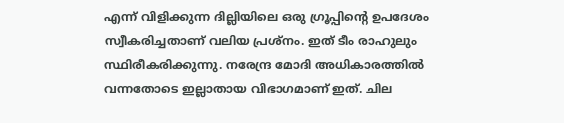എന്ന് വിളിക്കുന്ന ദില്ലിയിലെ ഒരു ഗ്രൂപ്പിന്റെ ഉപദേശം സ്വീകരിച്ചതാണ് വലിയ പ്രശ്‌നം. ഇത് ടീം രാഹുലും സ്ഥിരീകരിക്കുന്നു. നരേന്ദ്ര മോദി അധികാരത്തില്‍ വന്നതോടെ ഇല്ലാതായ വിഭാഗമാണ് ഇത്. ചില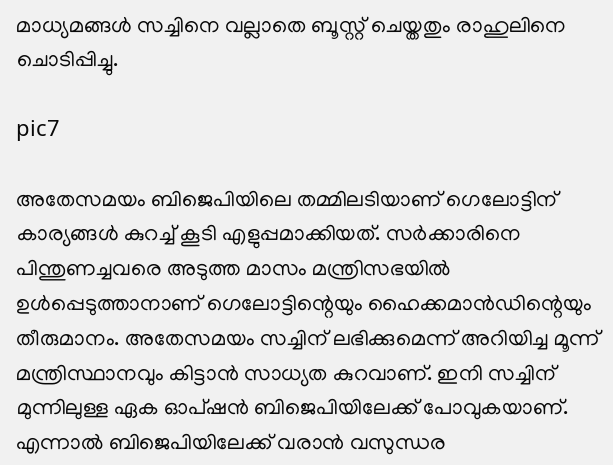മാധ്യമങ്ങള്‍ സച്ചിനെ വല്ലാതെ ബൂസ്റ്റ് ചെയ്തതും രാഹുലിനെ ചൊടിപ്പിച്ചു.

pic7

അതേസമയം ബിജെപിയിലെ തമ്മിലടിയാണ് ഗെലോട്ടിന് കാര്യങ്ങള്‍ കുറച്ച് കൂടി എളുപ്പമാക്കിയത്. സര്‍ക്കാരിനെ പിന്തുണച്ചവരെ അടുത്ത മാസം മന്ത്രിസഭയില്‍ ഉള്‍പ്പെടുത്താനാണ് ഗെലോട്ടിന്റെയും ഹൈക്കമാന്‍ഡിന്റെയും തീരുമാനം. അതേസമയം സച്ചിന് ലഭിക്കുമെന്ന് അറിയിച്ച മൂന്ന് മന്ത്രിസ്ഥാനവും കിട്ടാന്‍ സാധ്യത കുറവാണ്. ഇനി സച്ചിന് മുന്നിലുള്ള ഏക ഓപ്ഷന്‍ ബിജെപിയിലേക്ക് പോവുകയാണ്. എന്നാല്‍ ബിജെപിയിലേക്ക് വരാന്‍ വസുന്ധര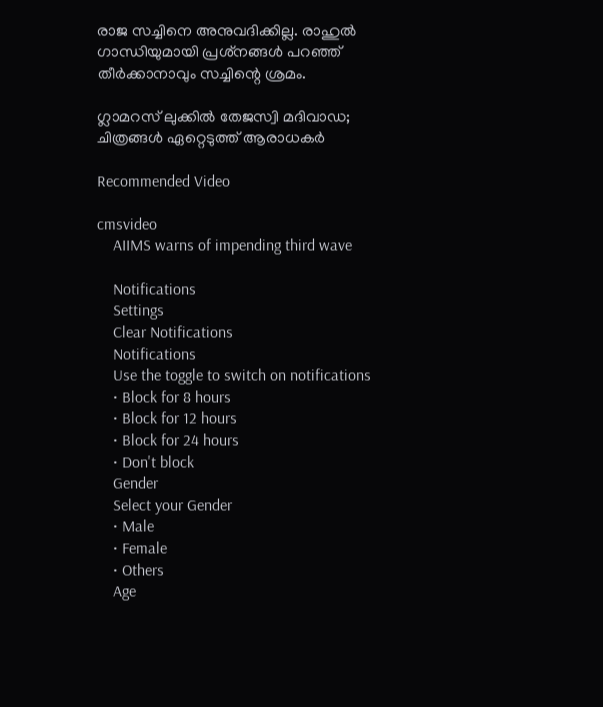രാജ സച്ചിനെ അനുവദിക്കില്ല. രാഹുല്‍ ഗാന്ധിയുമായി പ്രശ്‌നങ്ങള്‍ പറഞ്ഞ് തീര്‍ക്കാനാവും സച്ചിന്റെ ശ്രമം.

ഗ്ലാമറസ് ലുക്കിൽ തേജസ്വി മദിവാഡ; ചിത്രങ്ങൾ ഏറ്റെടുത്ത് ആരാധകർ

Recommended Video

cmsvideo
    AIIMS warns of impending third wave

    Notifications
    Settings
    Clear Notifications
    Notifications
    Use the toggle to switch on notifications
    • Block for 8 hours
    • Block for 12 hours
    • Block for 24 hours
    • Don't block
    Gender
    Select your Gender
    • Male
    • Female
    • Others
    Age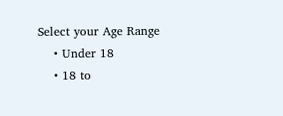Select your Age Range
    • Under 18
    • 18 to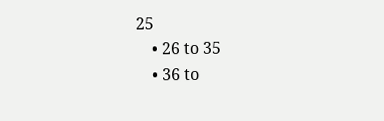25
    • 26 to 35
    • 36 to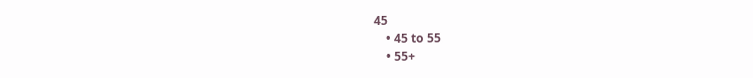45
    • 45 to 55
    • 55+